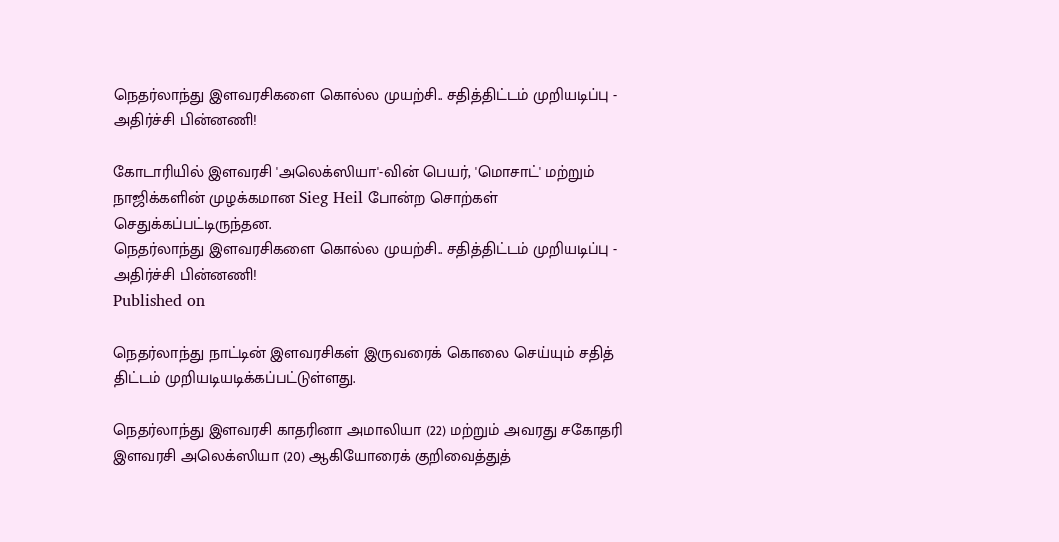நெதர்லாந்து இளவரசிகளை கொல்ல முயற்சி.. சதித்திட்டம் முறியடிப்பு - அதிர்ச்சி பின்னணி!

கோடாரியில் இளவரசி 'அலெக்ஸியா'-வின் பெயர், 'மொசாட்' மற்றும் நாஜிக்களின் முழக்கமான Sieg Heil போன்ற சொற்கள் செதுக்கப்பட்டிருந்தன.
நெதர்லாந்து இளவரசிகளை கொல்ல முயற்சி.. சதித்திட்டம் முறியடிப்பு - அதிர்ச்சி பின்னணி!
Published on

நெதர்லாந்து நாட்டின் இளவரசிகள் இருவரைக் கொலை செய்யும் சதித் திட்டம் முறியடியடிக்கப்பட்டுள்ளது.

நெதர்லாந்து இளவரசி காதரினா அமாலியா (22) மற்றும் அவரது சகோதரி இளவரசி அலெக்ஸியா (20) ஆகியோரைக் குறிவைத்துத்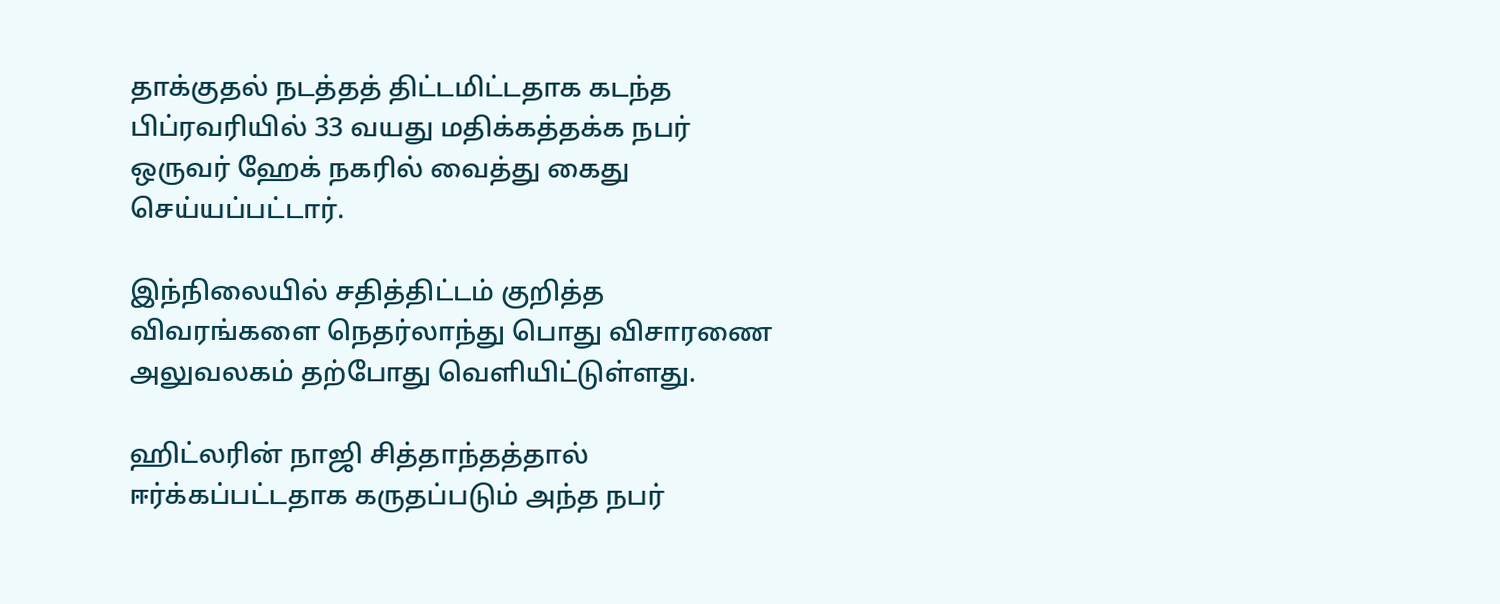தாக்குதல் நடத்தத் திட்டமிட்டதாக கடந்த பிப்ரவரியில் 33 வயது மதிக்கத்தக்க நபர் ஒருவர் ஹேக் நகரில் வைத்து கைது செய்யப்பட்டார்.

இந்நிலையில் சதித்திட்டம் குறித்த விவரங்களை நெதர்லாந்து பொது விசாரணை அலுவலகம் தற்போது வெளியிட்டுள்ளது.

ஹிட்லரின் நாஜி சித்தாந்தத்தால் ஈர்க்கப்பட்டதாக கருதப்படும் அந்த நபர்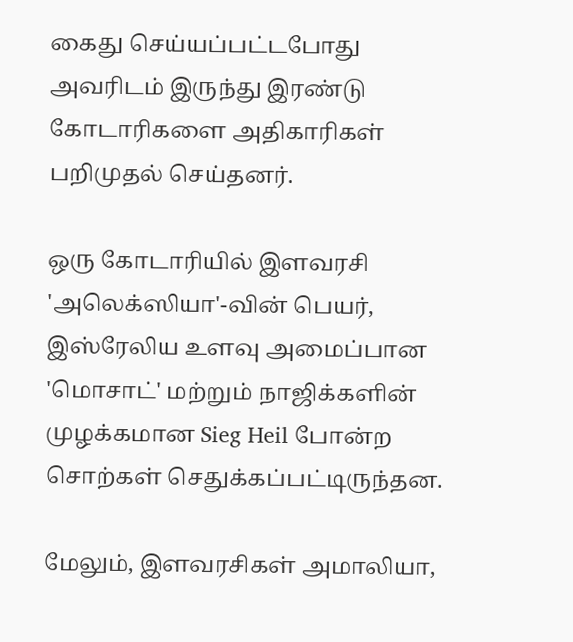கைது செய்யப்பட்டபோது அவரிடம் இருந்து இரண்டு கோடாரிகளை அதிகாரிகள் பறிமுதல் செய்தனர்.

ஒரு கோடாரியில் இளவரசி 'அலெக்ஸியா'-வின் பெயர், இஸ்ரேலிய உளவு அமைப்பான 'மொசாட்' மற்றும் நாஜிக்களின் முழக்கமான Sieg Heil போன்ற சொற்கள் செதுக்கப்பட்டிருந்தன.

மேலும், இளவரசிகள் அமாலியா,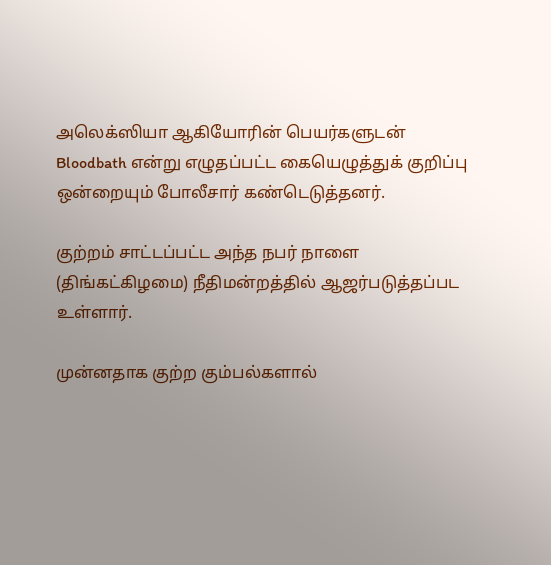அலெக்ஸியா ஆகியோரின் பெயர்களுடன் Bloodbath என்று எழுதப்பட்ட கையெழுத்துக் குறிப்பு ஒன்றையும் போலீசார் கண்டெடுத்தனர்.

குற்றம் சாட்டப்பட்ட அந்த நபர் நாளை (திங்கட்கிழமை) நீதிமன்றத்தில் ஆஜர்படுத்தப்பட உள்ளார்.

முன்னதாக குற்ற கும்பல்களால்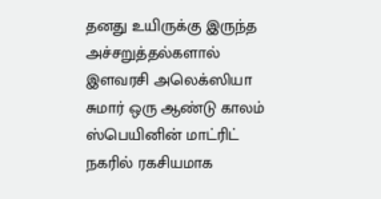தனது உயிருக்கு இருந்த அச்சறுத்தல்களால் இளவரசி அலெக்ஸியா சுமார் ஒரு ஆண்டு காலம் ஸ்பெயினின் மாட்ரிட் நகரில் ரகசியமாக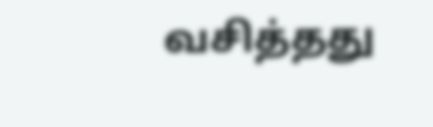வசித்தது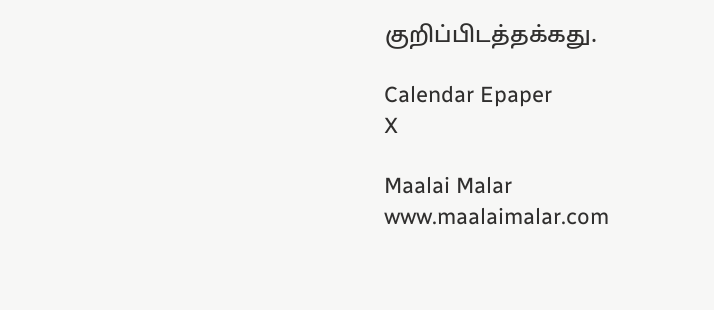குறிப்பிடத்தக்கது.

Calendar Epaper
X

Maalai Malar
www.maalaimalar.com